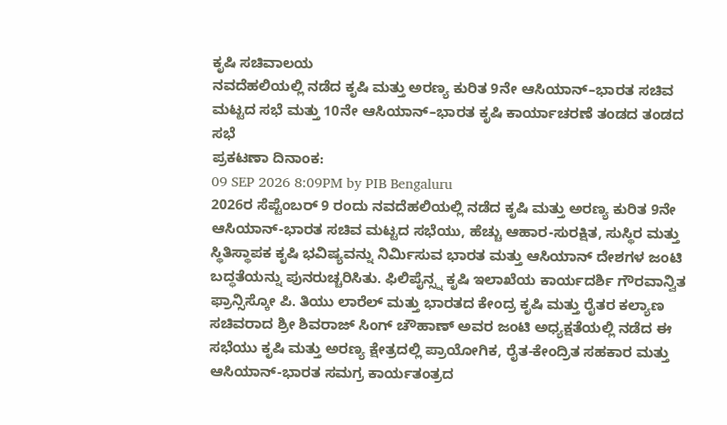ಕೃಷಿ ಸಚಿವಾಲಯ
ನವದೆಹಲಿಯಲ್ಲಿ ನಡೆದ ಕೃಷಿ ಮತ್ತು ಅರಣ್ಯ ಕುರಿತ 9ನೇ ಆಸಿಯಾನ್–ಭಾರತ ಸಚಿವ ಮಟ್ಟದ ಸಭೆ ಮತ್ತು 10ನೇ ಆಸಿಯಾನ್–ಭಾರತ ಕೃಷಿ ಕಾರ್ಯಾಚರಣೆ ತಂಡದ ತಂಡದ ಸಭೆ
ಪ್ರಕಟಣಾ ದಿನಾಂಕ:
09 SEP 2026 8:09PM by PIB Bengaluru
2026ರ ಸೆಪ್ಟೆಂಬರ್ 9 ರಂದು ನವದೆಹಲಿಯಲ್ಲಿ ನಡೆದ ಕೃಷಿ ಮತ್ತು ಅರಣ್ಯ ಕುರಿತ 9ನೇ ಆಸಿಯಾನ್-ಭಾರತ ಸಚಿವ ಮಟ್ಟದ ಸಭೆಯು, ಹೆಚ್ಚು ಆಹಾರ-ಸುರಕ್ಷಿತ, ಸುಸ್ಥಿರ ಮತ್ತು ಸ್ಥಿತಿಸ್ಥಾಪಕ ಕೃಷಿ ಭವಿಷ್ಯವನ್ನು ನಿರ್ಮಿಸುವ ಭಾರತ ಮತ್ತು ಆಸಿಯಾನ್ ದೇಶಗಳ ಜಂಟಿ ಬದ್ಧತೆಯನ್ನು ಪುನರುಚ್ಚರಿಸಿತು. ಫಿಲಿಪೈನ್ಸ್ನ ಕೃಷಿ ಇಲಾಖೆಯ ಕಾರ್ಯದರ್ಶಿ ಗೌರವಾನ್ವಿತ ಫ್ರಾನ್ಸಿಸ್ಕೋ ಪಿ. ತಿಯು ಲಾರೆಲ್ ಮತ್ತು ಭಾರತದ ಕೇಂದ್ರ ಕೃಷಿ ಮತ್ತು ರೈತರ ಕಲ್ಯಾಣ ಸಚಿವರಾದ ಶ್ರೀ ಶಿವರಾಜ್ ಸಿಂಗ್ ಚೌಹಾಣ್ ಅವರ ಜಂಟಿ ಅಧ್ಯಕ್ಷತೆಯಲ್ಲಿ ನಡೆದ ಈ ಸಭೆಯು ಕೃಷಿ ಮತ್ತು ಅರಣ್ಯ ಕ್ಷೇತ್ರದಲ್ಲಿ ಪ್ರಾಯೋಗಿಕ, ರೈತ-ಕೇಂದ್ರಿತ ಸಹಕಾರ ಮತ್ತು ಆಸಿಯಾನ್-ಭಾರತ ಸಮಗ್ರ ಕಾರ್ಯತಂತ್ರದ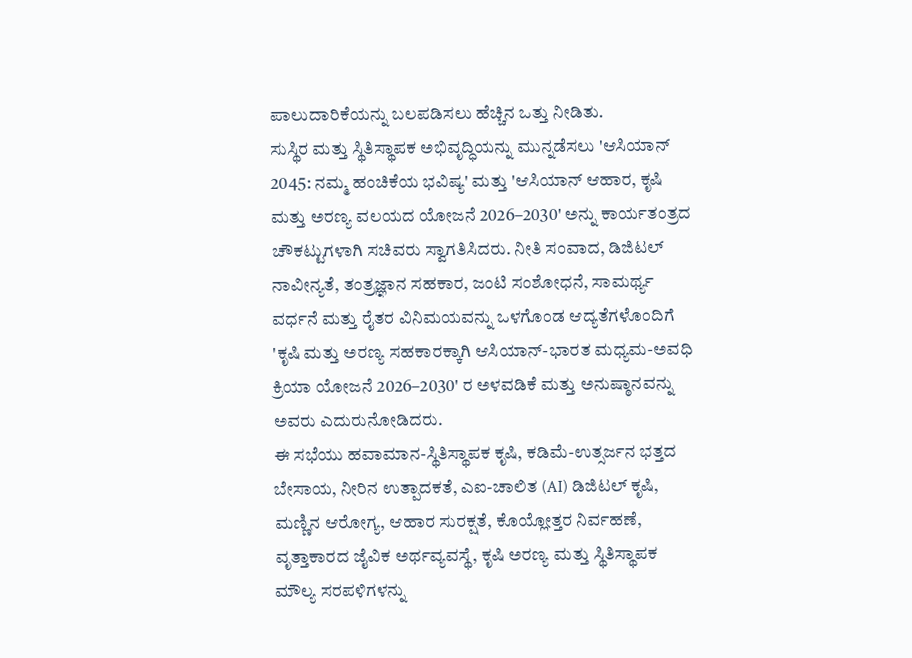ಪಾಲುದಾರಿಕೆಯನ್ನು ಬಲಪಡಿಸಲು ಹೆಚ್ಚಿನ ಒತ್ತು ನೀಡಿತು.
ಸುಸ್ಥಿರ ಮತ್ತು ಸ್ಥಿತಿಸ್ಥಾಪಕ ಅಭಿವೃದ್ಧಿಯನ್ನು ಮುನ್ನಡೆಸಲು 'ಆಸಿಯಾನ್ 2045: ನಮ್ಮ ಹಂಚಿಕೆಯ ಭವಿಷ್ಯ' ಮತ್ತು 'ಆಸಿಯಾನ್ ಆಹಾರ, ಕೃಷಿ ಮತ್ತು ಅರಣ್ಯ ವಲಯದ ಯೋಜನೆ 2026–2030' ಅನ್ನು ಕಾರ್ಯತಂತ್ರದ ಚೌಕಟ್ಟುಗಳಾಗಿ ಸಚಿವರು ಸ್ವಾಗತಿಸಿದರು. ನೀತಿ ಸಂವಾದ, ಡಿಜಿಟಲ್ ನಾವೀನ್ಯತೆ, ತಂತ್ರಜ್ಞಾನ ಸಹಕಾರ, ಜಂಟಿ ಸಂಶೋಧನೆ, ಸಾಮರ್ಥ್ಯ ವರ್ಧನೆ ಮತ್ತು ರೈತರ ವಿನಿಮಯವನ್ನು ಒಳಗೊಂಡ ಆದ್ಯತೆಗಳೊಂದಿಗೆ 'ಕೃಷಿ ಮತ್ತು ಅರಣ್ಯ ಸಹಕಾರಕ್ಕಾಗಿ ಆಸಿಯಾನ್-ಭಾರತ ಮಧ್ಯಮ-ಅವಧಿ ಕ್ರಿಯಾ ಯೋಜನೆ 2026–2030' ರ ಅಳವಡಿಕೆ ಮತ್ತು ಅನುಷ್ಠಾನವನ್ನು ಅವರು ಎದುರುನೋಡಿದರು.
ಈ ಸಭೆಯು ಹವಾಮಾನ-ಸ್ಥಿತಿಸ್ಥಾಪಕ ಕೃಷಿ, ಕಡಿಮೆ-ಉತ್ಸರ್ಜನ ಭತ್ತದ ಬೇಸಾಯ, ನೀರಿನ ಉತ್ಪಾದಕತೆ, ಎಐ-ಚಾಲಿತ (AI) ಡಿಜಿಟಲ್ ಕೃಷಿ, ಮಣ್ಣಿನ ಆರೋಗ್ಯ, ಆಹಾರ ಸುರಕ್ಷತೆ, ಕೊಯ್ಲೋತ್ತರ ನಿರ್ವಹಣೆ, ವೃತ್ತಾಕಾರದ ಜೈವಿಕ ಅರ್ಥವ್ಯವಸ್ಥೆ, ಕೃಷಿ ಅರಣ್ಯ ಮತ್ತು ಸ್ಥಿತಿಸ್ಥಾಪಕ ಮೌಲ್ಯ ಸರಪಳಿಗಳನ್ನು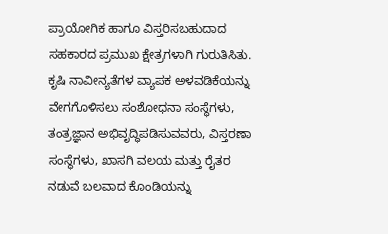ಪ್ರಾಯೋಗಿಕ ಹಾಗೂ ವಿಸ್ತರಿಸಬಹುದಾದ ಸಹಕಾರದ ಪ್ರಮುಖ ಕ್ಷೇತ್ರಗಳಾಗಿ ಗುರುತಿಸಿತು. ಕೃಷಿ ನಾವೀನ್ಯತೆಗಳ ವ್ಯಾಪಕ ಅಳವಡಿಕೆಯನ್ನು ವೇಗಗೊಳಿಸಲು ಸಂಶೋಧನಾ ಸಂಸ್ಥೆಗಳು, ತಂತ್ರಜ್ಞಾನ ಅಭಿವೃದ್ಧಿಪಡಿಸುವವರು, ವಿಸ್ತರಣಾ ಸಂಸ್ಥೆಗಳು, ಖಾಸಗಿ ವಲಯ ಮತ್ತು ರೈತರ ನಡುವೆ ಬಲವಾದ ಕೊಂಡಿಯನ್ನು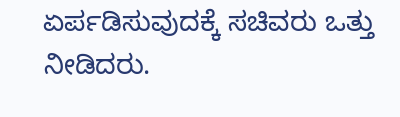ಏರ್ಪಡಿಸುವುದಕ್ಕೆ ಸಚಿವರು ಒತ್ತು ನೀಡಿದರು.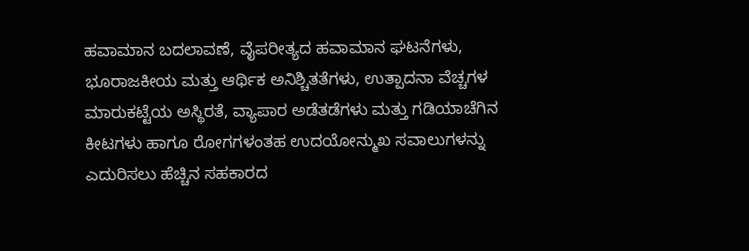ಹವಾಮಾನ ಬದಲಾವಣೆ, ವೈಪರೀತ್ಯದ ಹವಾಮಾನ ಘಟನೆಗಳು, ಭೂರಾಜಕೀಯ ಮತ್ತು ಆರ್ಥಿಕ ಅನಿಶ್ಚಿತತೆಗಳು, ಉತ್ಪಾದನಾ ವೆಚ್ಚಗಳ ಮಾರುಕಟ್ಟೆಯ ಅಸ್ಥಿರತೆ, ವ್ಯಾಪಾರ ಅಡೆತಡೆಗಳು ಮತ್ತು ಗಡಿಯಾಚೆಗಿನ ಕೀಟಗಳು ಹಾಗೂ ರೋಗಗಳಂತಹ ಉದಯೋನ್ಮುಖ ಸವಾಲುಗಳನ್ನು ಎದುರಿಸಲು ಹೆಚ್ಚಿನ ಸಹಕಾರದ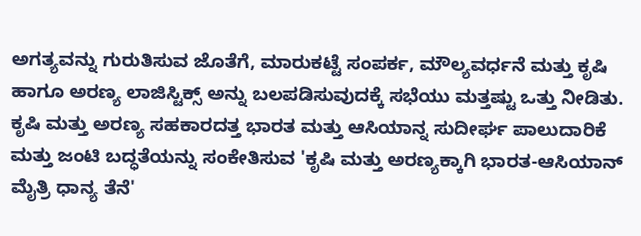ಅಗತ್ಯವನ್ನು ಗುರುತಿಸುವ ಜೊತೆಗೆ, ಮಾರುಕಟ್ಟೆ ಸಂಪರ್ಕ, ಮೌಲ್ಯವರ್ಧನೆ ಮತ್ತು ಕೃಷಿ ಹಾಗೂ ಅರಣ್ಯ ಲಾಜಿಸ್ಟಿಕ್ಸ್ ಅನ್ನು ಬಲಪಡಿಸುವುದಕ್ಕೆ ಸಭೆಯು ಮತ್ತಷ್ಟು ಒತ್ತು ನೀಡಿತು.
ಕೃಷಿ ಮತ್ತು ಅರಣ್ಯ ಸಹಕಾರದತ್ತ ಭಾರತ ಮತ್ತು ಆಸಿಯಾನ್ನ ಸುದೀರ್ಘ ಪಾಲುದಾರಿಕೆ ಮತ್ತು ಜಂಟಿ ಬದ್ಧತೆಯನ್ನು ಸಂಕೇತಿಸುವ 'ಕೃಷಿ ಮತ್ತು ಅರಣ್ಯಕ್ಕಾಗಿ ಭಾರತ-ಆಸಿಯಾನ್ ಮೈತ್ರಿ ಧಾನ್ಯ ತೆನೆ'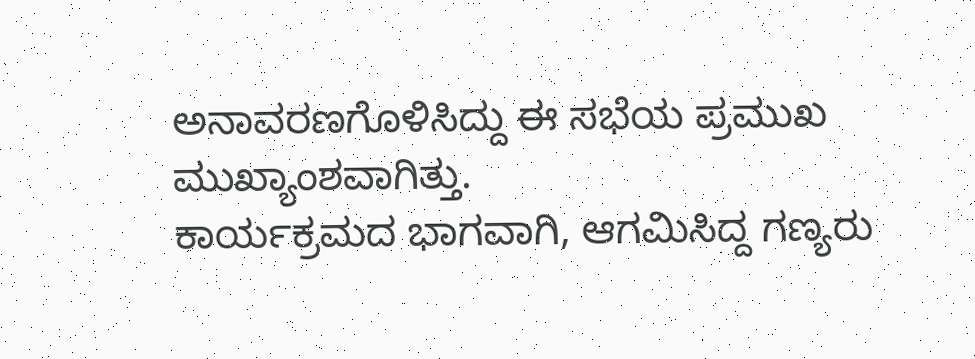ಅನಾವರಣಗೊಳಿಸಿದ್ದು ಈ ಸಭೆಯ ಪ್ರಮುಖ ಮುಖ್ಯಾಂಶವಾಗಿತ್ತು.
ಕಾರ್ಯಕ್ರಮದ ಭಾಗವಾಗಿ, ಆಗಮಿಸಿದ್ದ ಗಣ್ಯರು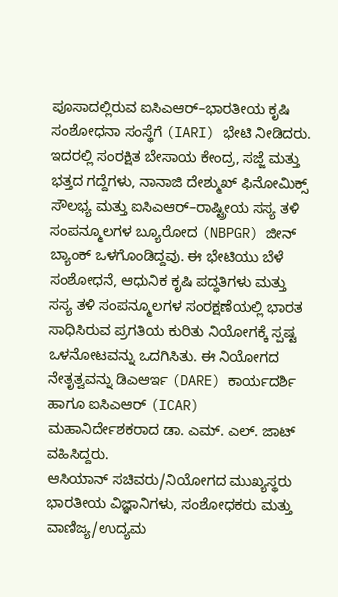ಪೂಸಾದಲ್ಲಿರುವ ಐಸಿಎಆರ್–ಭಾರತೀಯ ಕೃಷಿ ಸಂಶೋಧನಾ ಸಂಸ್ಥೆಗೆ (IARI) ಭೇಟಿ ನೀಡಿದರು. ಇದರಲ್ಲಿ ಸಂರಕ್ಷಿತ ಬೇಸಾಯ ಕೇಂದ್ರ, ಸಜ್ಜೆ ಮತ್ತು ಭತ್ತದ ಗದ್ದೆಗಳು, ನಾನಾಜಿ ದೇಶ್ಮುಖ್ ಫಿನೋಮಿಕ್ಸ್ ಸೌಲಭ್ಯ ಮತ್ತು ಐಸಿಎಆರ್–ರಾಷ್ಟ್ರೀಯ ಸಸ್ಯ ತಳಿ ಸಂಪನ್ಮೂಲಗಳ ಬ್ಯೂರೋದ (NBPGR) ಜೀನ್ ಬ್ಯಾಂಕ್ ಒಳಗೊಂಡಿದ್ದವು. ಈ ಭೇಟಿಯು ಬೆಳೆ ಸಂಶೋಧನೆ, ಆಧುನಿಕ ಕೃಷಿ ಪದ್ಧತಿಗಳು ಮತ್ತು ಸಸ್ಯ ತಳಿ ಸಂಪನ್ಮೂಲಗಳ ಸಂರಕ್ಷಣೆಯಲ್ಲಿ ಭಾರತ ಸಾಧಿಸಿರುವ ಪ್ರಗತಿಯ ಕುರಿತು ನಿಯೋಗಕ್ಕೆ ಸ್ಪಷ್ಟ ಒಳನೋಟವನ್ನು ಒದಗಿಸಿತು. ಈ ನಿಯೋಗದ ನೇತೃತ್ವವನ್ನು ಡಿಎಆರ್ಇ (DARE) ಕಾರ್ಯದರ್ಶಿ ಹಾಗೂ ಐಸಿಎಆರ್ (ICAR) ಮಹಾನಿರ್ದೇಶಕರಾದ ಡಾ. ಎಮ್. ಎಲ್. ಜಾಟ್ ವಹಿಸಿದ್ದರು.
ಆಸಿಯಾನ್ ಸಚಿವರು/ನಿಯೋಗದ ಮುಖ್ಯಸ್ಥರು ಭಾರತೀಯ ವಿಜ್ಞಾನಿಗಳು, ಸಂಶೋಧಕರು ಮತ್ತು ವಾಣಿಜ್ಯ/ಉದ್ಯಮ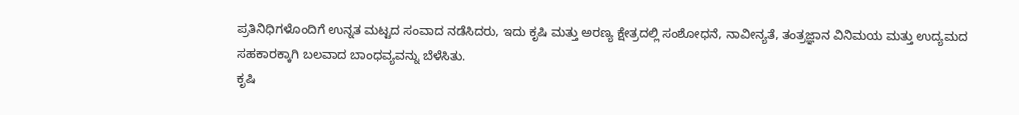ಪ್ರತಿನಿಧಿಗಳೊಂದಿಗೆ ಉನ್ನತ ಮಟ್ಟದ ಸಂವಾದ ನಡೆಸಿದರು, ಇದು ಕೃಷಿ ಮತ್ತು ಅರಣ್ಯ ಕ್ಷೇತ್ರದಲ್ಲಿ ಸಂಶೋಧನೆ, ನಾವೀನ್ಯತೆ, ತಂತ್ರಜ್ಞಾನ ವಿನಿಮಯ ಮತ್ತು ಉದ್ಯಮದ ಸಹಕಾರಕ್ಕಾಗಿ ಬಲವಾದ ಬಾಂಧವ್ಯವನ್ನು ಬೆಳೆಸಿತು.
ಕೃಷಿ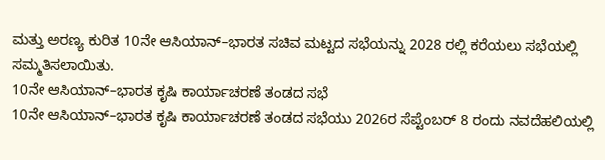ಮತ್ತು ಅರಣ್ಯ ಕುರಿತ 10ನೇ ಆಸಿಯಾನ್–ಭಾರತ ಸಚಿವ ಮಟ್ಟದ ಸಭೆಯನ್ನು 2028 ರಲ್ಲಿ ಕರೆಯಲು ಸಭೆಯಲ್ಲಿ ಸಮ್ಮತಿಸಲಾಯಿತು.
10ನೇ ಆಸಿಯಾನ್–ಭಾರತ ಕೃಷಿ ಕಾರ್ಯಾಚರಣೆ ತಂಡದ ಸಭೆ
10ನೇ ಆಸಿಯಾನ್–ಭಾರತ ಕೃಷಿ ಕಾರ್ಯಾಚರಣೆ ತಂಡದ ಸಭೆಯು 2026ರ ಸೆಪ್ಟೆಂಬರ್ 8 ರಂದು ನವದೆಹಲಿಯಲ್ಲಿ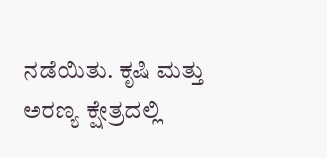ನಡೆಯಿತು. ಕೃಷಿ ಮತ್ತು ಅರಣ್ಯ ಕ್ಷೇತ್ರದಲ್ಲಿ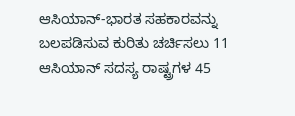ಆಸಿಯಾನ್-ಭಾರತ ಸಹಕಾರವನ್ನು ಬಲಪಡಿಸುವ ಕುರಿತು ಚರ್ಚಿಸಲು 11 ಆಸಿಯಾನ್ ಸದಸ್ಯ ರಾಷ್ಟ್ರಗಳ 45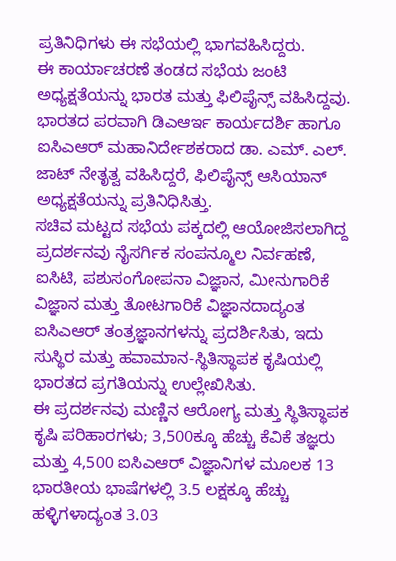ಪ್ರತಿನಿಧಿಗಳು ಈ ಸಭೆಯಲ್ಲಿ ಭಾಗವಹಿಸಿದ್ದರು.
ಈ ಕಾರ್ಯಾಚರಣೆ ತಂಡದ ಸಭೆಯ ಜಂಟಿ ಅಧ್ಯಕ್ಷತೆಯನ್ನು ಭಾರತ ಮತ್ತು ಫಿಲಿಪೈನ್ಸ್ ವಹಿಸಿದ್ದವು. ಭಾರತದ ಪರವಾಗಿ ಡಿಎಆರ್ಇ ಕಾರ್ಯದರ್ಶಿ ಹಾಗೂ ಐಸಿಎಆರ್ ಮಹಾನಿರ್ದೇಶಕರಾದ ಡಾ. ಎಮ್. ಎಲ್. ಜಾಟ್ ನೇತೃತ್ವ ವಹಿಸಿದ್ದರೆ, ಫಿಲಿಪೈನ್ಸ್ ಆಸಿಯಾನ್ ಅಧ್ಯಕ್ಷತೆಯನ್ನು ಪ್ರತಿನಿಧಿಸಿತ್ತು.
ಸಚಿವ ಮಟ್ಟದ ಸಭೆಯ ಪಕ್ಕದಲ್ಲಿ ಆಯೋಜಿಸಲಾಗಿದ್ದ ಪ್ರದರ್ಶನವು ನೈಸರ್ಗಿಕ ಸಂಪನ್ಮೂಲ ನಿರ್ವಹಣೆ, ಐಸಿಟಿ, ಪಶುಸಂಗೋಪನಾ ವಿಜ್ಞಾನ, ಮೀನುಗಾರಿಕೆ ವಿಜ್ಞಾನ ಮತ್ತು ತೋಟಗಾರಿಕೆ ವಿಜ್ಞಾನದಾದ್ಯಂತ ಐಸಿಎಆರ್ ತಂತ್ರಜ್ಞಾನಗಳನ್ನು ಪ್ರದರ್ಶಿಸಿತು, ಇದು ಸುಸ್ಥಿರ ಮತ್ತು ಹವಾಮಾನ-ಸ್ಥಿತಿಸ್ಥಾಪಕ ಕೃಷಿಯಲ್ಲಿ ಭಾರತದ ಪ್ರಗತಿಯನ್ನು ಉಲ್ಲೇಖಿಸಿತು.
ಈ ಪ್ರದರ್ಶನವು ಮಣ್ಣಿನ ಆರೋಗ್ಯ ಮತ್ತು ಸ್ಥಿತಿಸ್ಥಾಪಕ ಕೃಷಿ ಪರಿಹಾರಗಳು; 3,500ಕ್ಕೂ ಹೆಚ್ಚು ಕೆವಿಕೆ ತಜ್ಞರು ಮತ್ತು 4,500 ಐಸಿಎಆರ್ ವಿಜ್ಞಾನಿಗಳ ಮೂಲಕ 13 ಭಾರತೀಯ ಭಾಷೆಗಳಲ್ಲಿ 3.5 ಲಕ್ಷಕ್ಕೂ ಹೆಚ್ಚು ಹಳ್ಳಿಗಳಾದ್ಯಂತ 3.03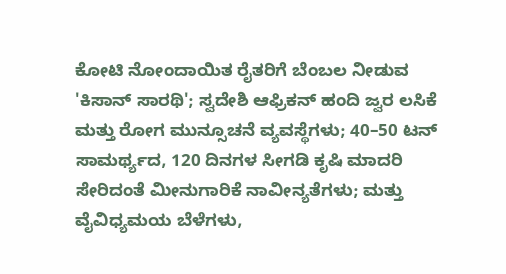ಕೋಟಿ ನೋಂದಾಯಿತ ರೈತರಿಗೆ ಬೆಂಬಲ ನೀಡುವ 'ಕಿಸಾನ್ ಸಾರಥಿ'; ಸ್ವದೇಶಿ ಆಫ್ರಿಕನ್ ಹಂದಿ ಜ್ವರ ಲಸಿಕೆ ಮತ್ತು ರೋಗ ಮುನ್ಸೂಚನೆ ವ್ಯವಸ್ಥೆಗಳು; 40–50 ಟನ್ ಸಾಮರ್ಥ್ಯದ, 120 ದಿನಗಳ ಸೀಗಡಿ ಕೃಷಿ ಮಾದರಿ ಸೇರಿದಂತೆ ಮೀನುಗಾರಿಕೆ ನಾವೀನ್ಯತೆಗಳು; ಮತ್ತು ವೈವಿಧ್ಯಮಯ ಬೆಳೆಗಳು,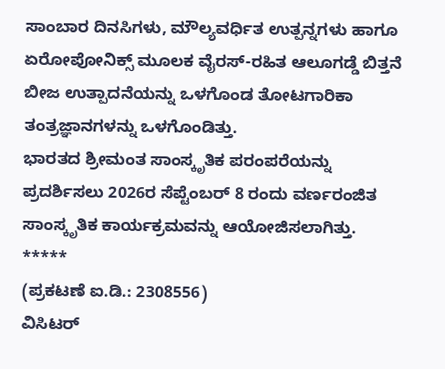ಸಾಂಬಾರ ದಿನಸಿಗಳು, ಮೌಲ್ಯವರ್ಧಿತ ಉತ್ಪನ್ನಗಳು ಹಾಗೂ ಏರೋಪೋನಿಕ್ಸ್ ಮೂಲಕ ವೈರಸ್-ರಹಿತ ಆಲೂಗಡ್ಡೆ ಬಿತ್ತನೆ ಬೀಜ ಉತ್ಪಾದನೆಯನ್ನು ಒಳಗೊಂಡ ತೋಟಗಾರಿಕಾ ತಂತ್ರಜ್ಞಾನಗಳನ್ನು ಒಳಗೊಂಡಿತ್ತು.
ಭಾರತದ ಶ್ರೀಮಂತ ಸಾಂಸ್ಕೃತಿಕ ಪರಂಪರೆಯನ್ನು ಪ್ರದರ್ಶಿಸಲು 2026ರ ಸೆಪ್ಟೆಂಬರ್ 8 ರಂದು ವರ್ಣರಂಜಿತ ಸಾಂಸ್ಕೃತಿಕ ಕಾರ್ಯಕ್ರಮವನ್ನು ಆಯೋಜಿಸಲಾಗಿತ್ತು.
*****
(ಪ್ರಕಟಣೆ ಐ.ಡಿ.: 2308556)
ವಿಸಿಟರ್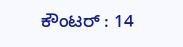ಕೌಂಟರ್ : 14